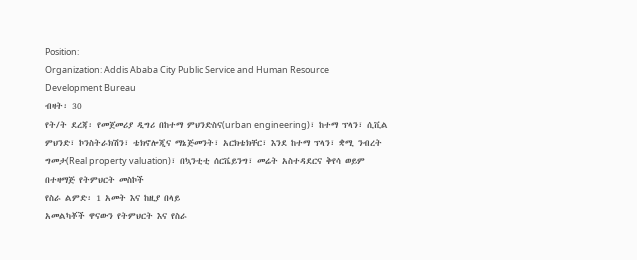Position:
Organization: Addis Ababa City Public Service and Human Resource Development Bureau
ብዛት፡ 30
የት/ት ደረጃ፡ የመጀመሪያ ዲግሪ በከተማ ምህንድስና(urban engineering)፣ ከተማ ፕላን፣ ሲቪል ምህንድ፣ ኮንስትራክሽን፣ ቴክኖሎጂና ማኔጅመንት፣ አርክቴክቸር፣ እንደ ከተማ ፕላን፣ ቋሚ ንብረት ግመታ(Real property valuation)፣ በኳንቲቲ ሰርቬይንግ፣ መሬት አስተዳደርና ቅየሳ ወይም በተዛማጅ የትምህርት መስኮች
የስራ ልምድ፡ 1 አመት እና ከዚያ በላይ
አመልካቾች ዋናውን የትምህርት እና የስራ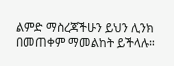ልምድ ማስረጃችሁን ይህን ሊንክ በመጠቀም ማመልከት ይችላሉ።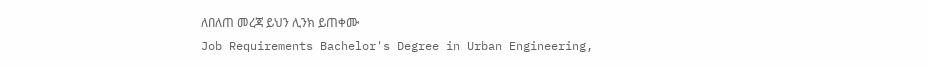ለበለጠ መረጃ ይህን ሊንክ ይጠቀሙ
Job Requirements Bachelor's Degree in Urban Engineering,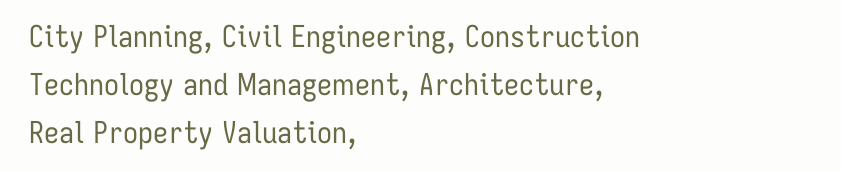City Planning, Civil Engineering, Construction Technology and Management, Architecture, Real Property Valuation,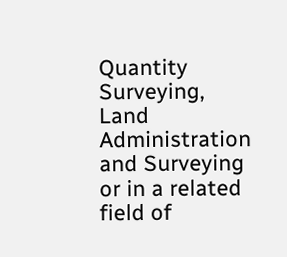Quantity Surveying, Land Administration and Surveying or in a related field of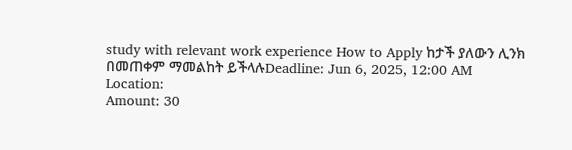study with relevant work experience How to Apply ከታች ያለውን ሊንክ በመጠቀም ማመልከት ይችላሉDeadline: Jun 6, 2025, 12:00 AM
Location:
Amount: 30